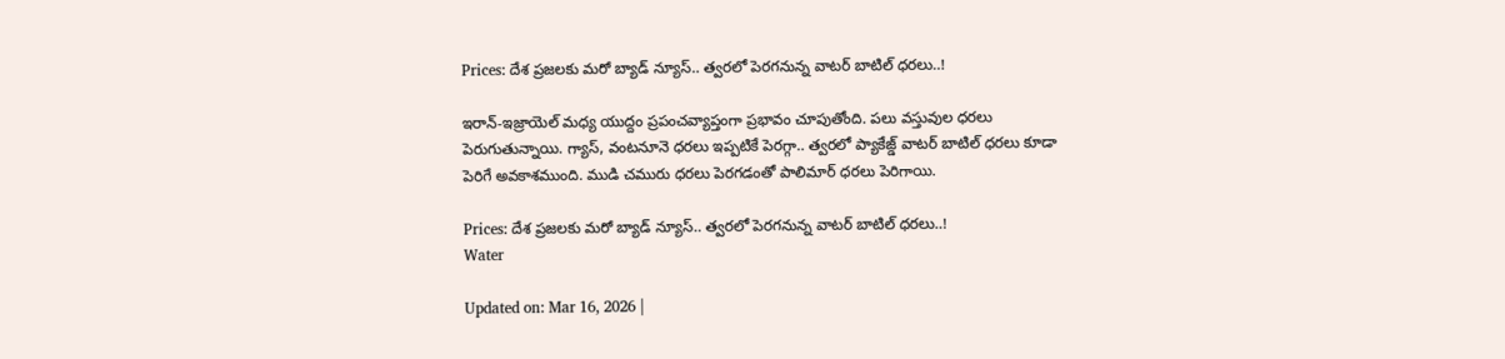Prices: దేశ ప్రజలకు మరో బ్యాడ్ న్యూస్.. త్వరలో పెరగనున్న వాటర్ బాటిల్ ధరలు..!

ఇరాన్-ఇజ్రాయెల్ మధ్య యుద్దం ప్రపంచవ్యాప్తంగా ప్రభావం చూపుతోంది. పలు వస్తువుల ధరలు పెరుగుతున్నాయి. గ్యాస్, వంటనూనె ధరలు ఇప్పటికే పెరగ్గా.. త్వరలో ప్యాకేజ్డ్ వాటర్ బాటిల్ ధరలు కూడా పెరిగే అవకాశముంది. ముడి చమురు ధరలు పెరగడంతో పాలిమార్ ధరలు పెరిగాయి.

Prices: దేశ ప్రజలకు మరో బ్యాడ్ న్యూస్.. త్వరలో పెరగనున్న వాటర్ బాటిల్ ధరలు..!
Water

Updated on: Mar 16, 2026 |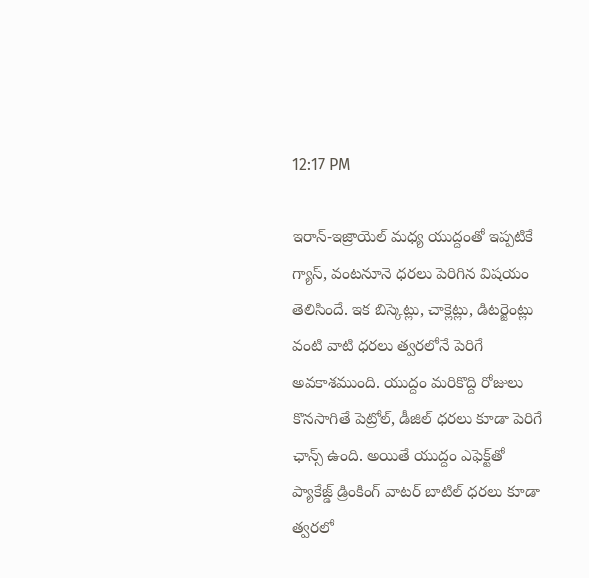12:17 PM

ఇరాన్-ఇజ్రాయెల్ మధ్య యుద్దంతో ఇప్పటికే గ్యాస్, వంటనూనె ధరలు పెరిగిన విషయం తెలిసిందే. ఇక బిస్కెట్లు, చాక్లెట్లు, డిటర్జెంట్లు వంటి వాటి ధరలు త్వరలోనే పెరిగే అవకాశముంది. యుద్దం మరికొద్ది రోజులు కొనసాగితే పెట్రోల్, డీజిల్ ధరలు కూడా పెరిగే ఛాన్స్ ఉంది. అయితే యుద్దం ఎఫెక్ట్‌తో ప్యాకేజ్డ్ డ్రింకింగ్ వాటర్ బాటిల్ ధరలు కూడా త్వరలో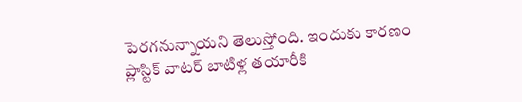పెరగనున్నాయని తెలుస్తోంది. ఇందుకు కారణం ప్లాస్టిక్ వాటర్ బాటిళ్ల తయారీకి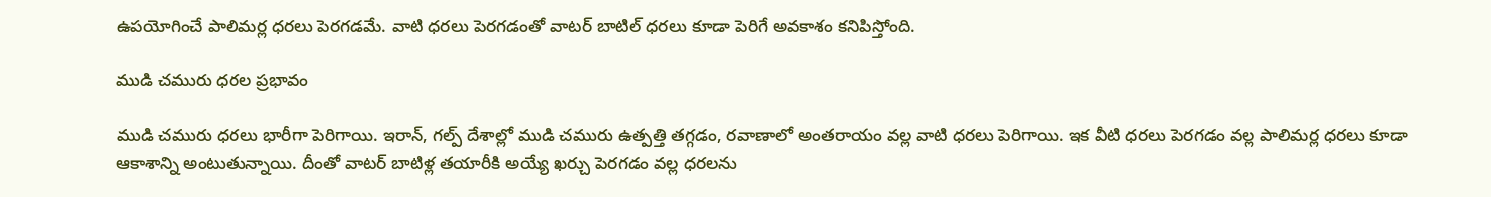ఉపయోగించే పాలిమర్ల ధరలు పెరగడమే. వాటి ధరలు పెరగడంతో వాటర్ బాటిల్ ధరలు కూడా పెరిగే అవకాశం కనిపిస్తోంది.

ముడి చమురు ధరల ప్రభావం

ముడి చమురు ధరలు భారీగా పెరిగాయి. ఇరాన్, గల్ప్ దేశాల్లో ముడి చమురు ఉత్పత్తి తగ్గడం, రవాణాలో అంతరాయం వల్ల వాటి ధరలు పెరిగాయి. ఇక వీటి ధరలు పెరగడం వల్ల పాలిమర్ల ధరలు కూడా ఆకాశాన్ని అంటుతున్నాయి. దీంతో వాటర్ బాటిళ్ల తయారీకి అయ్యే ఖర్చు పెరగడం వల్ల ధరలను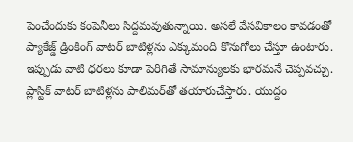పెంచేందుకు కంపెనీలు సిద్దమవుతున్నాయి. అసలే వేసవికాలం కావడంతో ప్యాకేజ్డ్ డ్రింకింగ్ వాటర్ బాటిళ్లను ఎక్కుమంది కొనుగోలు చేస్తూ ఉంటారు. ఇప్పుడు వాటి ధరలు కూడా పెరిగితే సామాన్యులకు భారమనే చెప్పవచ్చు. ప్లాస్టిక్ వాటర్ బాటిళ్లను పాలిమర్‌తో తయారుచేస్తారు. యుద్దం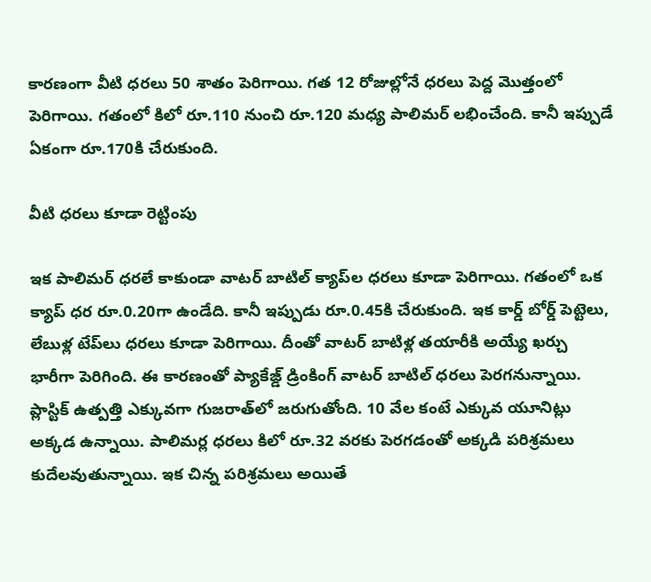కారణంగా వీటి ధరలు 50 శాతం పెరిగాయి. గత 12 రోజుల్లోనే ధరలు పెద్ద మొత్తంలో పెరిగాయి. గతంలో కిలో రూ.110 నుంచి రూ.120 మధ్య పాలిమర్ లభించేంది. కానీ ఇప్పుడే ఏకంగా రూ.170కి చేరుకుంది.

వీటి ధరలు కూడా రెట్టింపు

ఇక పాలిమర్ ధరలే కాకుండా వాటర్ బాటిల్ క్యాప్‌ల ధరలు కూడా పెరిగాయి. గతంలో ఒక క్యాప్ ధర రూ.0.20గా ఉండేది. కానీ ఇప్పుడు రూ.0.45కి చేరుకుంది. ఇక కార్డ్ బోర్డ్ పెట్టెలు, లేబుళ్ల టేప్‌లు ధరలు కూడా పెరిగాయి. దీంతో వాటర్ బాటిళ్ల తయారీకి అయ్యే ఖర్చు భారీగా పెరిగింది. ఈ కారణంతో ప్యాకేజ్డ్ డ్రింకింగ్ వాటర్ బాటిల్ ధరలు పెరగనున్నాయి. ప్లాస్టిక్ ఉత్పత్తి ఎక్కువగా గుజరాత్‌లో జరుగుతోంది. 10 వేల కంటే ఎక్కువ యూనిట్లు అక్కడ ఉన్నాయి. పాలిమర్ల ధరలు కిలో రూ.32 వరకు పెరగడంతో అక్కడి పరిశ్రమలు కుదేలవుతున్నాయి. ఇక చిన్న పరిశ్రమలు అయితే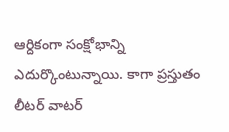ఆర్దికంగా సంక్షోభాన్ని ఎదుర్కొంటున్నాయి. కాగా ప్రస్తుతం లీటర్ వాటర్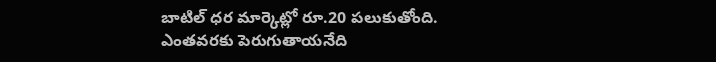బాటిల్ ధర మార్కెట్లో రూ.20 పలుకుతోంది. ఎంతవరకు పెరుగుతాయనేది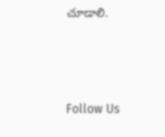చూడాలి.



Follow Us